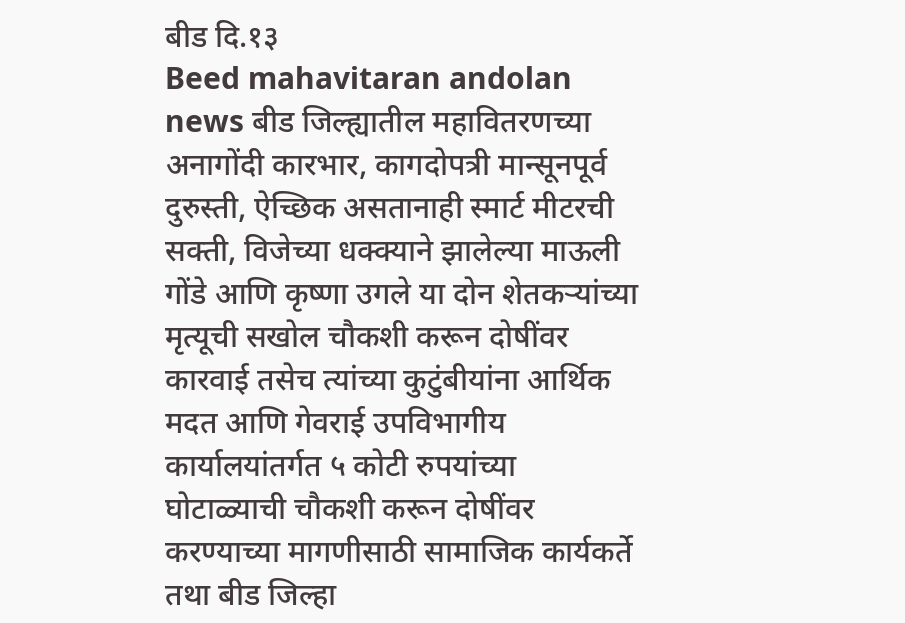बीड दि.१३
Beed mahavitaran andolan news बीड जिल्ह्यातील महावितरणच्या अनागोंदी कारभार, कागदोपत्री मान्सूनपूर्व दुरुस्ती, ऐच्छिक असतानाही स्मार्ट मीटरची सक्ती, विजेच्या धक्क्याने झालेल्या माऊली गोंडे आणि कृष्णा उगले या दोन शेतकऱ्यांच्या मृत्यूची सखोल चौकशी करून दोषींवर कारवाई तसेच त्यांच्या कुटुंबीयांना आर्थिक मदत आणि गेवराई उपविभागीय कार्यालयांतर्गत ५ कोटी रुपयांच्या घोटाळ्याची चौकशी करून दोषींवर करण्याच्या मागणीसाठी सामाजिक कार्यकर्ते तथा बीड जिल्हा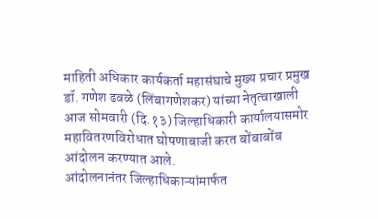माहिती अधिकार कार्यकर्ता महासंघाचे मुख्य प्रचार प्रमुख डॉ. गणेश ढवळे (लिंबागणेशकर) यांच्या नेतृत्वाखाली आज सोमवारी (दि.१३) जिल्हाधिकारी कार्यालयासमोर महावितरणविरोधात घोषणाबाजी करत बोंबाबोंब आंदोलन करण्यात आले.
आंदोलनानंतर जिल्हाधिकाऱ्यांमार्फत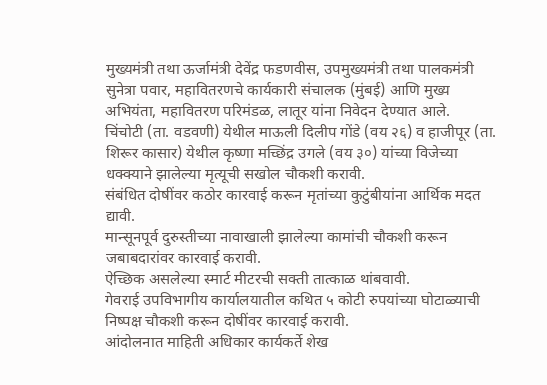मुख्यमंत्री तथा ऊर्जामंत्री देवेंद्र फडणवीस, उपमुख्यमंत्री तथा पालकमंत्री सुनेत्रा पवार, महावितरणचे कार्यकारी संचालक (मुंबई) आणि मुख्य अभियंता, महावितरण परिमंडळ, लातूर यांना निवेदन देण्यात आले.
चिंचोटी (ता. वडवणी) येथील माऊली दिलीप गोंडे (वय २६) व हाजीपूर (ता. शिरूर कासार) येथील कृष्णा मच्छिंद्र उगले (वय ३०) यांच्या विजेच्या धक्क्याने झालेल्या मृत्यूची सखोल चौकशी करावी.
संबंधित दोषींवर कठोर कारवाई करून मृतांच्या कुटुंबीयांना आर्थिक मदत द्यावी.
मान्सूनपूर्व दुरुस्तीच्या नावाखाली झालेल्या कामांची चौकशी करून जबाबदारांवर कारवाई करावी.
ऐच्छिक असलेल्या स्मार्ट मीटरची सक्ती तात्काळ थांबवावी.
गेवराई उपविभागीय कार्यालयातील कथित ५ कोटी रुपयांच्या घोटाळ्याची निष्पक्ष चौकशी करून दोषींवर कारवाई करावी.
आंदोलनात माहिती अधिकार कार्यकर्ते शेख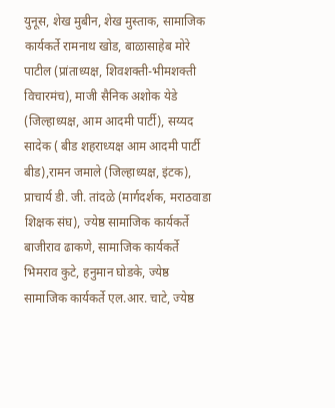युनूस, शेख मुबीन, शेख मुस्ताक, सामाजिक कार्यकर्ते रामनाथ खोड, बाळासाहेब मोरे पाटील (प्रांताध्यक्ष, शिवशक्ती-भीमशक्ती विचारमंच), माजी सैनिक अशोक येडे (जिल्हाध्यक्ष, आम आदमी पार्टी), सय्यद सादेक ( बीड शहराध्यक्ष आम आदमी पार्टी बीड),रामन जमाले (जिल्हाध्यक्ष, इंटक), प्राचार्य डी. जी. तांदळे (मार्गदर्शक, मराठवाडा शिक्षक संघ), ज्येष्ठ सामाजिक कार्यकर्ते बाजीराव ढाकणे, सामाजिक कार्यकर्ते भिमराव कुटे, हनुमान घोडके, ज्येष्ठ सामाजिक कार्यकर्ते एल.आर. चाटे, ज्येष्ठ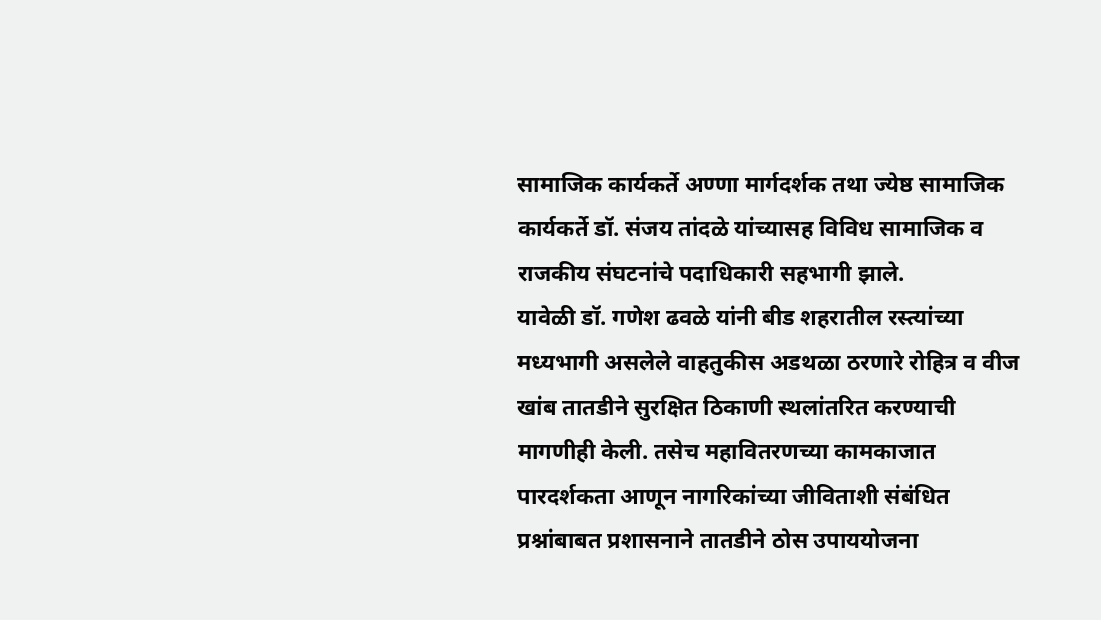सामाजिक कार्यकर्ते अण्णा मार्गदर्शक तथा ज्येष्ठ सामाजिक कार्यकर्ते डॉ. संजय तांदळे यांच्यासह विविध सामाजिक व राजकीय संघटनांचे पदाधिकारी सहभागी झाले.
यावेळी डॉ. गणेश ढवळे यांनी बीड शहरातील रस्त्यांच्या मध्यभागी असलेले वाहतुकीस अडथळा ठरणारे रोहित्र व वीज खांब तातडीने सुरक्षित ठिकाणी स्थलांतरित करण्याची मागणीही केली. तसेच महावितरणच्या कामकाजात पारदर्शकता आणून नागरिकांच्या जीविताशी संबंधित प्रश्नांबाबत प्रशासनाने तातडीने ठोस उपाययोजना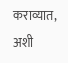कराव्यात, अशी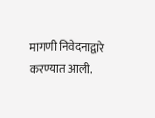मागणी निवेदनाद्वारे करण्यात आली.